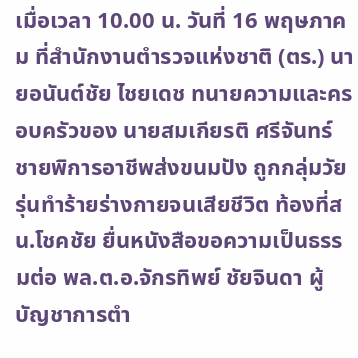เมื่อเวลา 10.00 น. วันที่ 16 พฤษภาคม ที่สำนักงานตำรวจแห่งชาติ (ตร.) นายอนันต์ชัย ไชยเดช ทนายความและครอบครัวของ นายสมเกียรติ ศรีจันทร์ ชายพิการอาชีพส่งขนมปัง ถูกกลุ่มวัยรุ่นทำร้ายร่างกายจนเสียชีวิต ท้องที่สน.โชคชัย ยื่นหนังสือขอความเป็นธรรมต่อ พล.ต.อ.จักรทิพย์ ชัยจินดา ผู้บัญชาการตำ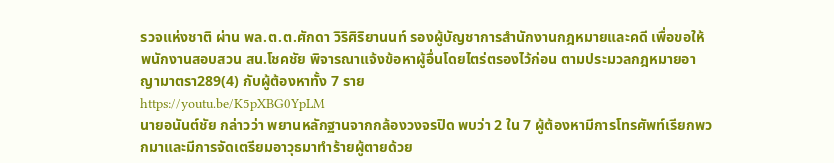รวจแห่งชาติ ผ่าน พล.ต.ต.ศักดา วิริศิริยานนท์ รองผู้บัญชาการสำนักงานกฎหมายและคดี เพื่อขอให้พนักงานสอบสวน สน.โชคชัย พิจารณาแจ้งข้อหาผู้อื่นโดยไตร่ตรองไว้ก่อน ตามประมวลกฎหมายอาญามาตรา289(4) กับผู้ต้องหาทั้ง 7 ราย
https://youtu.be/K5pXBG0YpLM
นายอนันต์ชัย กล่าวว่า พยานหลักฐานจากกล้องวงจรปิด พบว่า 2 ใน 7 ผู้ต้องหามีการโทรศัพท์เรียกพวกมาและมีการจัดเตรียมอาวุธมาทำร้ายผู้ตายด้วย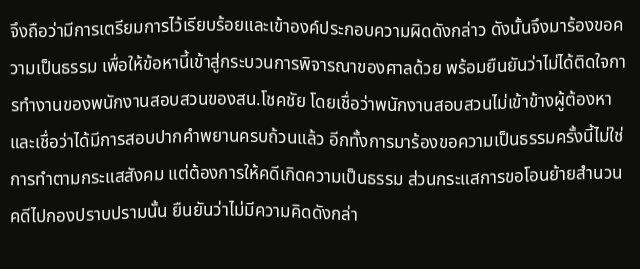จึงถือว่ามีการเตรียมการไว้เรียบร้อยและเข้าองค์ประกอบความผิดดังกล่าว ดังนั้นจึงมาร้องขอความเป็นธรรม เพื่อให้ข้อหานี้เข้าสู่กระบวนการพิจารณาของศาลด้วย พร้อมยืนยันว่าไม่ได้ติดใจการทำงานของพนักงานสอบสวนของสน.โชคชัย โดยเชื่อว่าพนักงานสอบสวนไม่เข้าข้างผู้ต้องหาและเชื่อว่าได้มีการสอบปากคำพยานครบถ้วนแล้ว อีกทั้งการมาร้องขอความเป็นธรรมครั้งนี้ไม่ใช่การทำตามกระแสสังคม แต่ต้องการให้คดีเกิดความเป็นธรรม ส่วนกระแสการขอโอนย้ายสำนวนคดีไปกองปราบปรามนั้น ยืนยันว่าไม่มีความคิดดังกล่า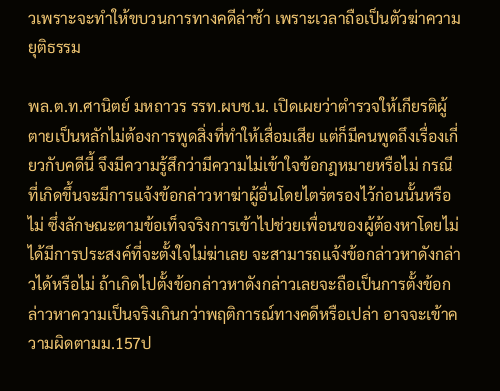วเพราะจะทำให้ขบวนการทางคดีล่าช้า เพราะเวลาถือเป็นตัวฆ่าความยุติธรรม

พล.ต.ท.ศานิตย์ มหถาวร รรท.ผบช.น. เปิดเผยว่าตำรวจให้เกียรติผู้ตายเป็นหลักไม่ต้องการพูดสิ่งที่ทำให้เสื่อมเสีย แต่ก็มีคนพูดถึงเรื่องเกี่ยวกับคดีนี้ จึงมีความรู้สึกว่ามีความไม่เข้าใจข้อกฎหมายหรือไม่ กรณีที่เกิดขึ้นจะมีการแจ้งข้อกล่าวหาฆ่าผู้อื่นโดยไตร่ตรองไว้ก่อนนั้นหรือไม่ ซึ่งลักษณะตามข้อเท็จจริงการเข้าไปช่วยเพื่อนของผู้ต้องหาโดยไม่ได้มีการประสงค์ที่จะตั้งใจไม่ฆ่าเลย จะสามารถแจ้งข้อกล่าวหาดังกล่าวได้หรือไม่ ถ้าเกิดไปตั้งข้อกล่าวหาดังกล่าวเลยจะถือเป็นการตั้งข้อกล่าวหาความเป็นจริงเกินกว่าพฤติการณ์ทางคดีหรือเปล่า อาจจะเข้าความผิดตามม.157ป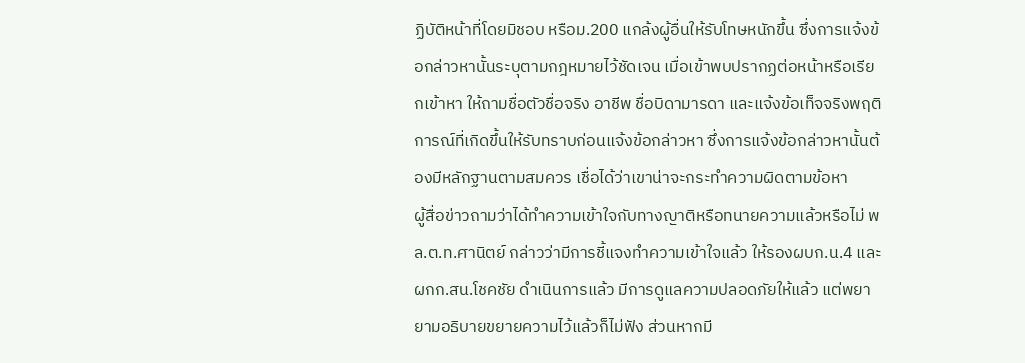ฏิบัติหน้าที่โดยมิชอบ หรือม.200 แกล้งผู้อื่นให้รับโทษหนักขึ้น ซึ่งการแจ้งข้อกล่าวหานั้นระบุตามกฎหมายไว้ชัดเจน เมื่อเข้าพบปรากฏต่อหน้าหรือเรียกเข้าหา ให้ถามชื่อตัวชื่อจริง อาชีพ ชื่อบิดามารดา และแจ้งข้อเท็จจริงพฤติการณ์ที่เกิดขึ้นให้รับทราบก่อนแจ้งข้อกล่าวหา ซึ่งการแจ้งข้อกล่าวหานั้นต้องมีหลักฐานตามสมควร เชื่อได้ว่าเขาน่าจะกระทำความผิดตามข้อหา
ผู้สื่อข่าวถามว่าได้ทำความเข้าใจกับทางญาติหรือทนายความแล้วหรือไม่ พล.ต.ท.ศานิตย์ กล่าวว่ามีการชี้แจงทำความเข้าใจแล้ว ให้รองผบก.น.4 และผกก.สน.โชคชัย ดำเนินการแล้ว มีการดูแลความปลอดภัยให้แล้ว แต่พยายามอธิบายขยายความไว้แล้วก็ไม่ฟัง ส่วนหากมี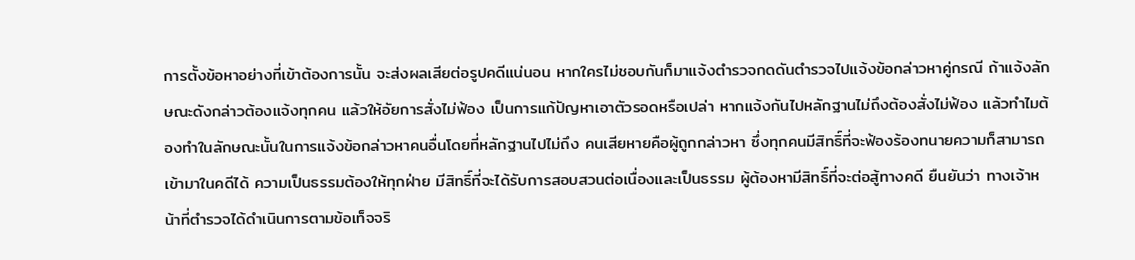การตั้งข้อหาอย่างที่เข้าต้องการนั้น จะส่งผลเสียต่อรูปคดีแน่นอน หากใครไม่ชอบกันก็มาแจ้งตำรวจกดดันตำรวจไปแจ้งข้อกล่าวหาคู่กรณี ถ้าแจ้งลักษณะดังกล่าวต้องแจ้งทุกคน แล้วให้อัยการสั่งไม่ฟ้อง เป็นการแก้ปัญหาเอาตัวรอดหรือเปล่า หากแจ้งกันไปหลักฐานไม่ถึงต้องสั่งไม่ฟ้อง แล้วทำไมต้องทำในลักษณะนั้นในการแจ้งข้อกล่าวหาคนอื่นโดยที่หลักฐานไปไม่ถึง คนเสียหายคือผู้ถูกกล่าวหา ซึ่งทุกคนมีสิทธิ์ที่จะฟ้องร้องทนายความก็สามารถเข้ามาในคดีได้ ความเป็นธรรมต้องให้ทุกฝ่าย มีสิทธิ์ที่จะได้รับการสอบสวนต่อเนื่องและเป็นธรรม ผู้ต้องหามีสิทธิ์ที่จะต่อสู้ทางคดี ยืนยันว่า ทางเจ้าหน้าที่ตำรวจได้ดำเนินการตามข้อเท็จจริ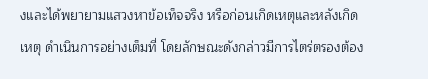งและได้พยายามแสวงหาข้อเท็จจริง หรือก่อนเกิดเหตุและหลังเกิดเหตุ ดำเนินการอย่างเต็มที่ โดยลักษณะดังกล่าวมีการไตร่ตรองต้อง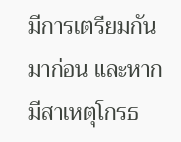มีการเตรียมกันมาก่อน และหากมีสาเหตุโกรธ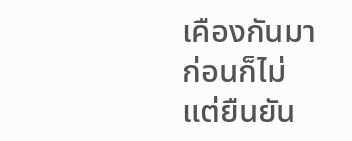เคืองกันมาก่อนก็ไม่ แต่ยืนยัน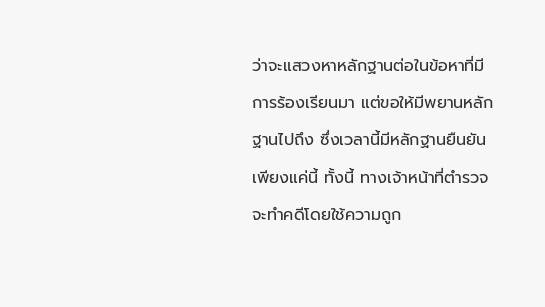ว่าจะแสวงหาหลักฐานต่อในข้อหาที่มีการร้องเรียนมา แต่ขอให้มีพยานหลักฐานไปถึง ซึ่งเวลานี้มีหลักฐานยืนยันเพียงแค่นี้ ทั้งนี้ ทางเจ้าหน้าที่ตำรวจจะทำคดีโดยใช้ความถูก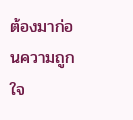ต้องมาก่อนความถูกใจ